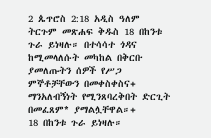2 ጴጥሮስ 2:18 አዲስ ዓለም ትርጉም መጽሐፍ ቅዱስ 18 በከንቱ ጉራ ይነዛሉ። በተሳሳተ ጎዳና ከሚመላለሱት መካከል በቅርቡ ያመለጡትን ሰዎች የሥጋ ምኞቶቻቸውን በመቀስቀስና+ ማንአለብኝነት የሚንጸባረቅበት ድርጊት በመፈጸም* ያማልሏቸዋል።+
18 በከንቱ ጉራ ይነዛሉ።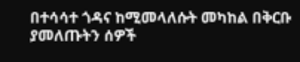በተሳሳተ ጎዳና ከሚመላለሱት መካከል በቅርቡ ያመለጡትን ሰዎች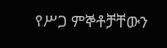የሥጋ ምኞቶቻቸውን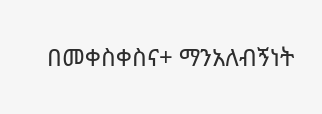በመቀስቀስና+ ማንአለብኝነት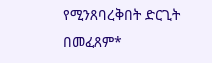የሚንጸባረቅበት ድርጊት በመፈጸም*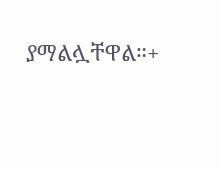ያማልሏቸዋል።+